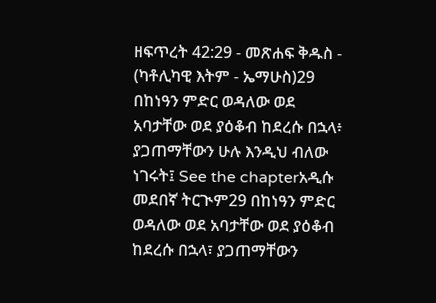ዘፍጥረት 42:29 - መጽሐፍ ቅዱስ - (ካቶሊካዊ እትም - ኤማሁስ)29 በከነዓን ምድር ወዳለው ወደ አባታቸው ወደ ያዕቆብ ከደረሱ በኋላ፥ ያጋጠማቸውን ሁሉ እንዲህ ብለው ነገሩት፤ See the chapterአዲሱ መደበኛ ትርጒም29 በከነዓን ምድር ወዳለው ወደ አባታቸው ወደ ያዕቆብ ከደረሱ በኋላ፣ ያጋጠማቸውን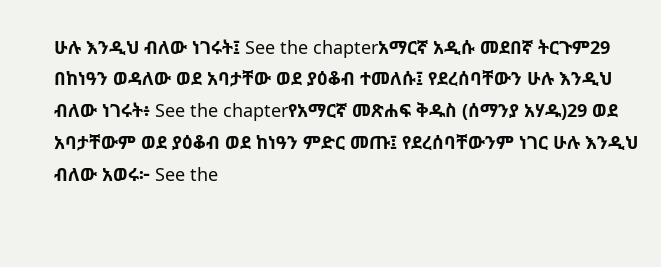ሁሉ እንዲህ ብለው ነገሩት፤ See the chapterአማርኛ አዲሱ መደበኛ ትርጉም29 በከነዓን ወዳለው ወደ አባታቸው ወደ ያዕቆብ ተመለሱ፤ የደረሰባቸውን ሁሉ እንዲህ ብለው ነገሩት፥ See the chapterየአማርኛ መጽሐፍ ቅዱስ (ሰማንያ አሃዱ)29 ወደ አባታቸውም ወደ ያዕቆብ ወደ ከነዓን ምድር መጡ፤ የደረሰባቸውንም ነገር ሁሉ እንዲህ ብለው አወሩ፦ See the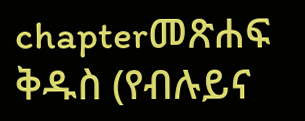chapterመጽሐፍ ቅዱስ (የብሉይና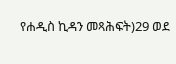የሐዲስ ኪዳን መጻሕፍት)29 ወደ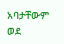አባታቸውም ወደ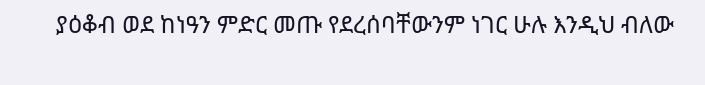ያዕቆብ ወደ ከነዓን ምድር መጡ የደረሰባቸውንም ነገር ሁሉ እንዲህ ብለው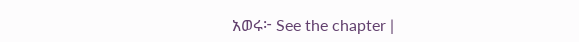አወሩ፦ See the chapter |